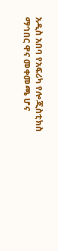አዲስ አበባ የአፍሪካ የሎጂስቲክስ ማኅበር ዋና መቀመጫ ሆና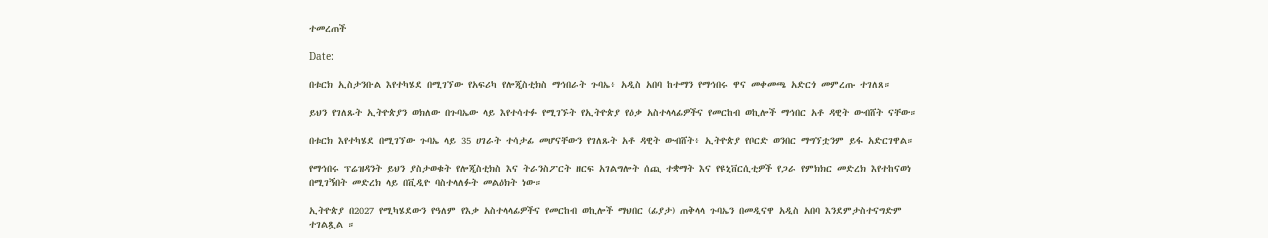ተመረጠች

Date:

በቱርክ ኢስታንቡል እየተካሄደ በሚገኘው የአፍሪካ የሎጂስቲክስ ማኅበራት ጉባኤ፥ አዲስ አበባ ከተማን የማኅበሩ ዋና መቀመጫ አድርጎ መምረጡ ተገለጸ።

ይህን የገለጹት ኢትዮጵያን ወክለው በጉባኤው ላይ እየተሳተፉ የሚገኙት የኢትዮጵያ የዕቃ አስተላላፊዎችና የመርከብ ወኪሎች ማኅበር አቶ ዳዊት ውብሸት ናቸው።

በቱርክ እየተካሄደ በሚገኘው ጉባኤ ላይ 35 ሀገራት ተሳታፊ መሆናቸውን የገለጹት አቶ ዳዊት ውብሸት፥ ኢትዮጵያ የቦርድ ወንበር ማግኘቷንም ይፋ አድርገዋል።

የማኅበሩ ፕሬዝዳንት ይህን ያስታወቁት የሎጂስቲክስ እና ትራንስፖርት ዘርፍ አገልግሎት ሰጪ ተቋማት እና የዩኒቨርሲቲዎች የጋራ የምክክር መድረክ እየተከናወነ በሚገኝበት መድረክ ላይ በቪዲዮ ባስተላለፉት መልዕክት ነው።

ኢትዮጵያ በ2027 የሚካሄደውን የዓለም የእቃ አስተላላፊዎችና የመርከብ ወኪሎች ማህበር (ፊያታ) ጠቅላላ ጉባኤን በመዲናዋ አዲስ አበባ እንደምታስተናግድም ተገልጿል ።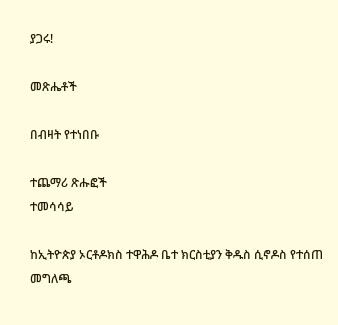ያጋሩ!

መጽሔቶች

በብዛት የተነበቡ

ተጨማሪ ጽሑፎች
ተመሳሳይ

ከኢትዮጵያ ኦርቶዶክስ ተዋሕዶ ቤተ ክርስቲያን ቅዱስ ሲኖዶስ የተሰጠ መግለጫ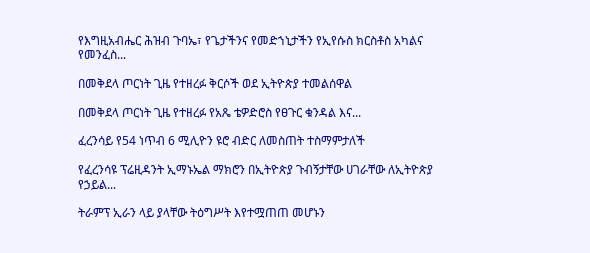የእግዚአብሔር ሕዝብ ጉባኤ፣ የጌታችንና የመድኀኒታችን የኢየሱስ ክርስቶስ አካልና የመንፈስ...

በመቅደላ ጦርነት ጊዜ የተዘረፉ ቅርሶች ወደ ኢትዮጵያ ተመልሰዋል

በመቅደላ ጦርነት ጊዜ የተዘረፉ የአጼ ቴዎድሮስ የፀጉር ቁንዳል እና...

ፈረንሳይ የ54 ነጥብ 6 ሚሊዮን ዩሮ ብድር ለመስጠት ተስማምታለች

የፈረንሳዩ ፕሬዚዳንት ኢማኑኤል ማክሮን በኢትዮጵያ ጉብኝታቸው ሀገራቸው ለኢትዮጵያ የኃይል...

ትራምፕ ኢራን ላይ ያላቸው ትዕግሥት እየተሟጠጠ መሆኑን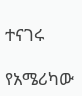ተናገሩ

የአሜሪካው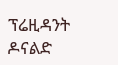ፕሬዚዳንት ዶናልድ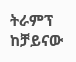ትራምፕ ከቻይናው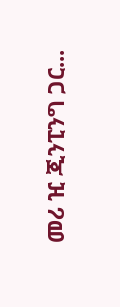መሪ ዢ ጂንፒንግ ጋር...